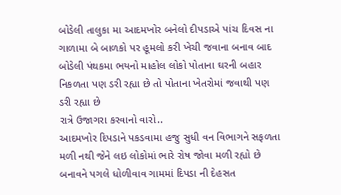બોડેલી તાલુકા મા આદમખોર બનેલો દીપડાએ પાંચ દિવસ ના ગાળામા બે બાળકો પર હૂમલો કરી ખેચી જવાના બનાવ બાદ બોડેલી પંથકમા ભયનો માહોલ લોકો પોતાના ઘરની બહાર નિકળતા પણ ડરી રહ્યા છે તો પોતાના ખેતરોમાં જવાથી પણ ડરી રહ્યા છે
રાત્રે ઉજાગરા કરવાનો વારો..
આદમખોર દિપડાને પકડવામા હજુ સુધી વન વિભાગને સફળતા મળી નથી જેને લઇ લોકોમાં ભારે રોષ જોવા મળી રહ્યો છે
બનાવને પગલે ધોળીવાવ ગામમાં દિપડા ની દેહસત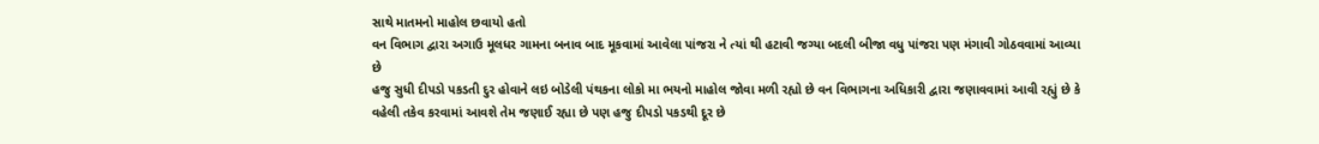સાથે માતમનો માહોલ છવાયો હતો
વન વિભાગ દ્વારા અગાઉ મૂલધર ગામના બનાવ બાદ મૂકવામાં આવેલા પાંજરા ને ત્યાં થી હટાવી જગ્યા બદલી બીજા વધુ પાંજરા પણ મંગાવી ગોઠવવામાં આવ્યા છે
હજુ સુધી દીપડો પકડતી દુર હોવાને લઇ બોડેલી પંથકના લોકો મા ભયનો માહોલ જોવા મળી રહ્યો છે વન વિભાગના અધિકારી દ્વારા જણાવવામાં આવી રહ્યું છે કે વહેલી તકેવ કરવામાં આવશે તેમ જણાઈ રહ્યા છે પણ હજુ દીપડો પકડથી દૂર છે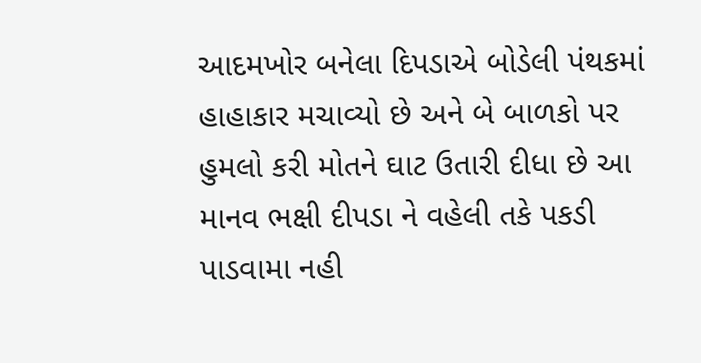આદમખોર બનેલા દિપડાએ બોડેલી પંથકમાં હાહાકાર મચાવ્યો છે અને બે બાળકો પર હુમલો કરી મોતને ઘાટ ઉતારી દીધા છે આ માનવ ભક્ષી દીપડા ને વહેલી તકે પકડી પાડવામા નહી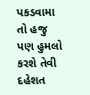પકડવામા તો હજુ પણ હુમલો કરશે તેવી દહેશત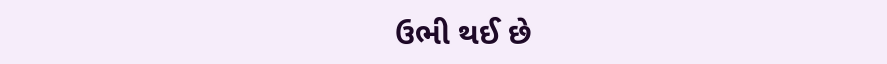ઉભી થઈ છે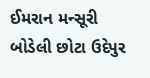ઈમરાન મન્સૂરી બોડેલી છોટા ઉદેપુર